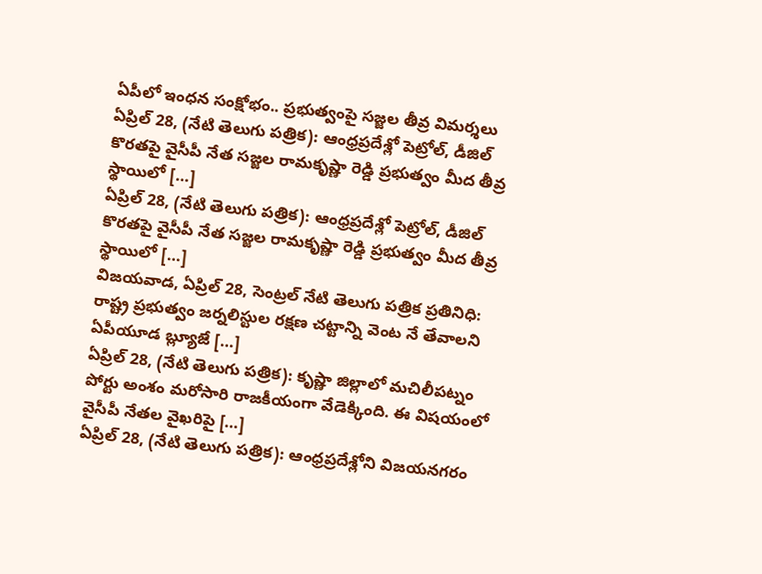ఏపీలో ఇంధన సంక్షోభం.. ప్రభుత్వంపై సజ్జల తీవ్ర విమర్శలు
ఏప్రిల్ 28, (నేటి తెలుగు పత్రిక): ఆంధ్రప్రదేశ్లో పెట్రోల్, డీజిల్ కొరతపై వైసీపీ నేత సజ్జల రామకృష్ణా రెడ్డి ప్రభుత్వం మీద తీవ్ర స్థాయిలో […]
ఏప్రిల్ 28, (నేటి తెలుగు పత్రిక): ఆంధ్రప్రదేశ్లో పెట్రోల్, డీజిల్ కొరతపై వైసీపీ నేత సజ్జల రామకృష్ణా రెడ్డి ప్రభుత్వం మీద తీవ్ర స్థాయిలో […]
విజయవాడ, ఏప్రిల్ 28, సెంట్రల్ నేటి తెలుగు పత్రిక ప్రతినిధి: రాష్ట్ర ప్రభుత్వం జర్నలిస్టుల రక్షణ చట్టాన్ని వెంట నే తేవాలని ఏపీయూడ బ్ల్యూజే […]
ఏప్రిల్ 28, (నేటి తెలుగు పత్రిక): కృష్ణా జిల్లాలో మచిలీపట్నం పోర్టు అంశం మరోసారి రాజకీయంగా వేడెక్కింది. ఈ విషయంలో వైసీపీ నేతల వైఖరిపై […]
ఏప్రిల్ 28, (నేటి తెలుగు పత్రిక): ఆంధ్రప్రదేశ్లోని విజయనగరం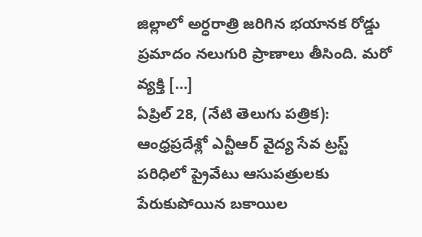జిల్లాలో అర్ధరాత్రి జరిగిన భయానక రోడ్డు ప్రమాదం నలుగురి ప్రాణాలు తీసింది. మరో వ్యక్తి […]
ఏప్రిల్ 28, (నేటి తెలుగు పత్రిక): ఆంధ్రప్రదేశ్లో ఎన్టీఆర్ వైద్య సేవ ట్రస్ట్ పరిధిలో ప్రైవేటు ఆసుపత్రులకు పేరుకుపోయిన బకాయిల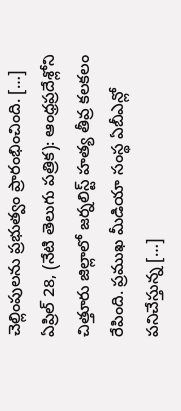చెల్లింపులను ప్రభుత్వం ప్రారంభించింది. […]
ఏప్రిల్ 28, (నేటి తెలుగు పత్రిక): ఆంధ్రప్రదేశ్లోని చిత్తూరు జిల్లాలో జర్నలిస్ట్ హత్య తీవ్ర కలకలం రేపింది. ప్రముఖ మీడియా సంస్థ ఏబీఎన్లో పనిచేస్తున్న […]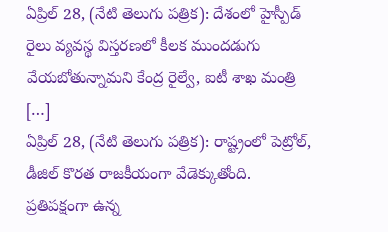ఏప్రిల్ 28, (నేటి తెలుగు పత్రిక): దేశంలో హైస్పీడ్ రైలు వ్యవస్థ విస్తరణలో కీలక ముందడుగు వేయబోతున్నామని కేంద్ర రైల్వే, ఐటీ శాఖ మంత్రి […]
ఏప్రిల్ 28, (నేటి తెలుగు పత్రిక): రాష్ట్రంలో పెట్రోల్, డీజిల్ కొరత రాజకీయంగా వేడెక్కుతోంది. ప్రతిపక్షంగా ఉన్న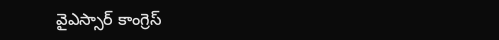వైఎస్సార్ కాంగ్రెస్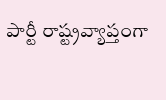పార్టీ రాష్ట్రవ్యాప్తంగా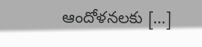ఆందోళనలకు […]